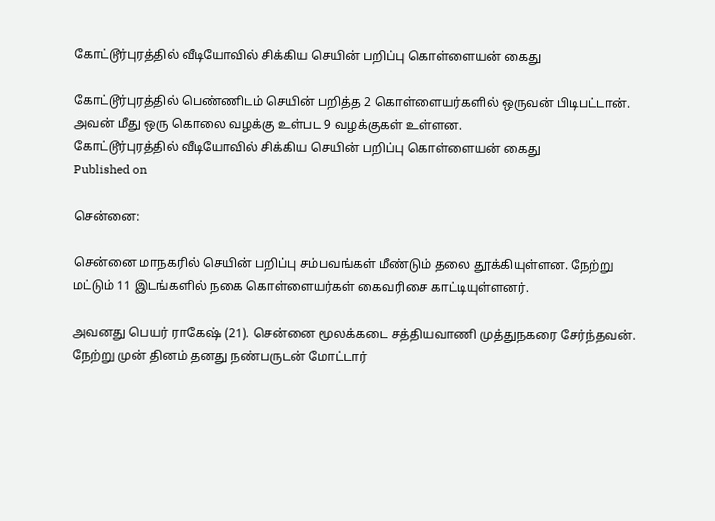கோட்டூர்புரத்தில் வீடியோவில் சிக்கிய செயின் பறிப்பு கொள்ளையன் கைது

கோட்டூர்புரத்தில் பெண்ணிடம் செயின் பறித்த 2 கொள்ளையர்களில் ஒருவன் பிடிபட்டான். அவன் மீது ஒரு கொலை வழக்கு உள்பட 9 வழக்குகள் உள்ளன.
கோட்டூர்புரத்தில் வீடியோவில் சிக்கிய செயின் பறிப்பு கொள்ளையன் கைது
Published on

சென்னை:

சென்னை மாநகரில் செயின் பறிப்பு சம்பவங்கள் மீண்டும் தலை தூக்கியுள்ளன. நேற்று மட்டும் 11 இடங்களில் நகை கொள்ளையர்கள் கைவரிசை காட்டியுள்ளனர்.

அவனது பெயர் ராகேஷ் (21). சென்னை மூலக்கடை சத்தியவாணி முத்துநகரை சேர்ந்தவன். நேற்று முன் தினம் தனது நண்பருடன் மோட்டார்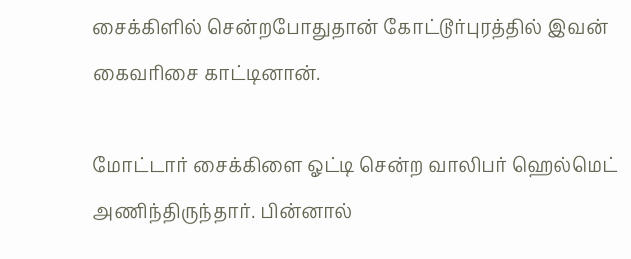சைக்கிளில் சென்றபோதுதான் கோட்டூர்புரத்தில் இவன் கைவரிசை காட்டினான்.

மோட்டார் சைக்கிளை ஓட்டி சென்ற வாலிபர் ஹெல்மெட் அணிந்திருந்தார். பின்னால்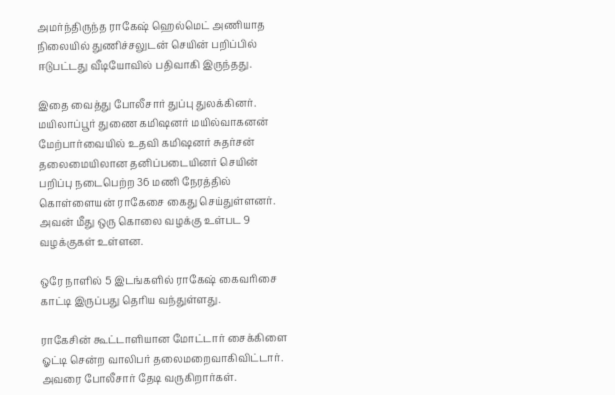அமர்ந்திருந்த ராகேஷ் ஹெல்மெட் அணியாத நிலையில் துணிச்சலுடன் செயின் பறிப்பில் ஈடுபட்டது வீடியோவில் பதிவாகி இருந்தது.

இதை வைத்து போலீசார் துப்பு துலக்கினர். மயிலாப்பூர் துணை கமி‌ஷனர் மயில்வாகனன் மேற்பார்வையில் உதவி கமி‌ஷனர் சுதர்சன் தலைமையிலான தனிப்படையினர் செயின் பறிப்பு நடைபெற்ற 36 மணி நேரத்தில் கொள்ளையன் ராகேசை கைது செய்துள்ளனர். அவன் மீது ஒரு கொலை வழக்கு உள்பட 9 வழக்குகள் உள்ளன.

ஒரே நாளில் 5 இடங்களில் ராகேஷ் கைவரிசை காட்டி இருப்பது தெரிய வந்துள்ளது.

ராகேசின் கூட்டாளியான மோட்டார் சைக்கிளை ஓட்டி சென்ற வாலிபர் தலைமறைவாகிவிட்டார். அவரை போலீசார் தேடி வருகிறார்கள்.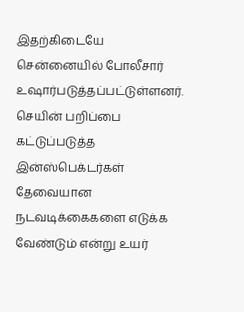இதற்கிடையே சென்னையில் போலீசார் உஷார்படுத்தப்பட்டுள்ளனர். செயின் பறிப்பை கட்டுப்படுத்த இன்ஸ்பெக்டர்கள் தேவையான நடவடிக்கைகளை எடுக்க வேண்டும் என்று உயர்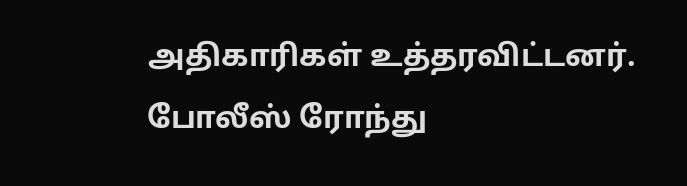அதிகாரிகள் உத்தரவிட்டனர். போலீஸ் ரோந்து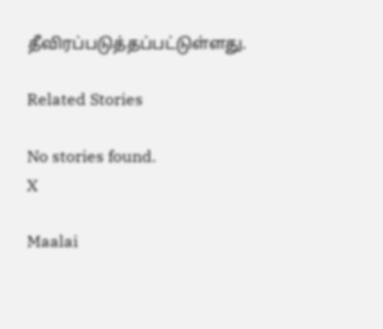தீவிரப்படுத்தப்பட்டுள்ளது.

Related Stories

No stories found.
X

Maalai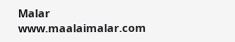Malar
www.maalaimalar.com